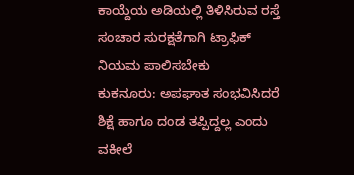ಕಾಯ್ದೆಯ ಅಡಿಯಲ್ಲಿ ತಿಳಿಸಿರುವ ರಸ್ತೆ ಸಂಚಾರ ಸುರಕ್ಷತೆಗಾಗಿ ಟ್ರಾಫಿಕ್ ನಿಯಮ ಪಾಲಿಸಬೇಕು
ಕುಕನೂರು: ಅಪಘಾತ ಸಂಭವಿಸಿದರೆ ಶಿಕ್ಷೆ ಹಾಗೂ ದಂಡ ತಪ್ಪಿದ್ದಲ್ಲ ಎಂದು ವಕೀಲೆ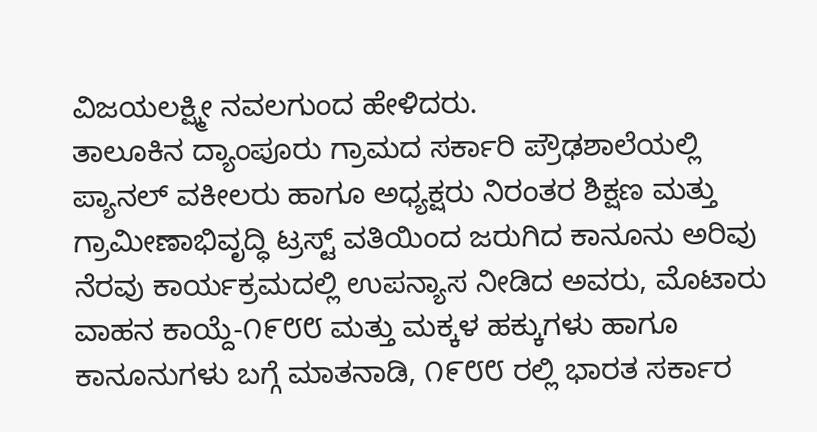ವಿಜಯಲಕ್ಷ್ಮೀ ನವಲಗುಂದ ಹೇಳಿದರು.
ತಾಲೂಕಿನ ದ್ಯಾಂಪೂರು ಗ್ರಾಮದ ಸರ್ಕಾರಿ ಪ್ರೌಢಶಾಲೆಯಲ್ಲಿ ಪ್ಯಾನಲ್ ವಕೀಲರು ಹಾಗೂ ಅಧ್ಯಕ್ಷರು ನಿರಂತರ ಶಿಕ್ಷಣ ಮತ್ತು ಗ್ರಾಮೀಣಾಭಿವೃದ್ಧಿ ಟ್ರಸ್ಟ್ ವತಿಯಿಂದ ಜರುಗಿದ ಕಾನೂನು ಅರಿವು ನೆರವು ಕಾರ್ಯಕ್ರಮದಲ್ಲಿ ಉಪನ್ಯಾಸ ನೀಡಿದ ಅವರು, ಮೊಟಾರು ವಾಹನ ಕಾಯ್ದೆ-೧೯೮೮ ಮತ್ತು ಮಕ್ಕಳ ಹಕ್ಕುಗಳು ಹಾಗೂ ಕಾನೂನುಗಳು ಬಗ್ಗೆ ಮಾತನಾಡಿ, ೧೯೮೮ ರಲ್ಲಿ ಭಾರತ ಸರ್ಕಾರ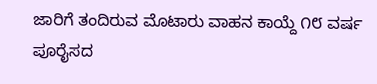ಜಾರಿಗೆ ತಂದಿರುವ ಮೊಟಾರು ವಾಹನ ಕಾಯ್ದೆ ೧೮ ವರ್ಷ ಪೂರೈಸದ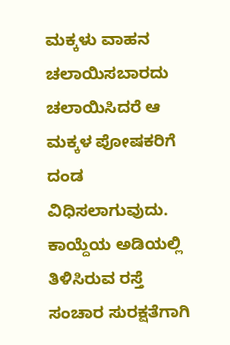ಮಕ್ಕಳು ವಾಹನ ಚಲಾಯಿಸಬಾರದು ಚಲಾಯಿಸಿದರೆ ಆ ಮಕ್ಕಳ ಪೋಷಕರಿಗೆ ದಂಡ ವಿಧಿಸಲಾಗುವುದು. ಕಾಯ್ದೆಯ ಅಡಿಯಲ್ಲಿ ತಿಳಿಸಿರುವ ರಸ್ತೆ ಸಂಚಾರ ಸುರಕ್ಷತೆಗಾಗಿ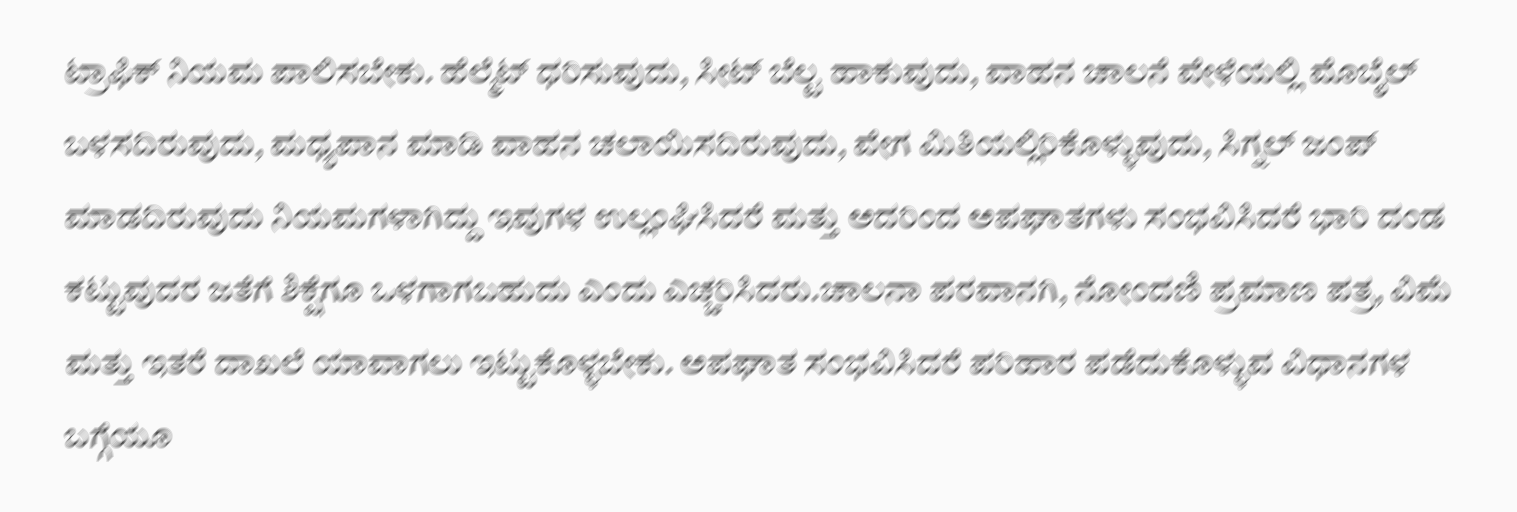ಟ್ರಾಫಿಕ್ ನಿಯಮ ಪಾಲಿಸಬೇಕು. ಹೆಲ್ಮೆಟ್ ಧರಿಸುವುದು, ಸೀಟ್ ಬೆಲ್ಟ ಹಾಕುವುದು, ವಾಹನ ಚಾಲನೆ ವೇಳೆಯಲ್ಲಿ ಮೊಬೈಲ್ ಬಳಸದಿರುವುದು, ಮಧ್ಯಪಾನ ಮಾಡಿ ವಾಹನ ಚಲಾಯಿಸದಿರುವುದು, ವೇಗ ಮಿತಿಯಲ್ಲಿರಿಕೊಳ್ಳುವುದು, ಸಿಗ್ನಲ್ ಜಂಪ್ ಮಾಡದಿರುವುದು ನಿಯಮಗಳಾಗಿದ್ದು ಇವುಗಳ ಉಲ್ಲಂಘಿಸಿದರೆ ಮತ್ತು ಅದರಿಂದ ಅಪಘಾತಗಳು ಸಂಭವಿಸಿದರೆ ಭಾರಿ ದಂಡ ಕಟ್ಟುವುದರ ಜತೆಗೆ ಶಿಕ್ಷೆಗೂ ಒಳಗಾಗಬಹುದು ಎಂದು ಎಚ್ಚರಿಸಿದರು.ಚಾಲನಾ ಪರವಾನಗಿ, ನೋಂದಣಿ ಪ್ರಮಾಣ ಪತ್ರ, ವಿಮೆ ಮತ್ತು ಇತರೆ ದಾಖಲೆ ಯಾವಾಗಲು ಇಟ್ಟುಕೊಳ್ಳಬೇಕು. ಅಪಘಾತ ಸಂಭವಿಸಿದರೆ ಪರಿಹಾರ ಪಡೆದುಕೊಳ್ಳುವ ವಿಧಾನಗಳ ಬಗ್ಗೆಯೂ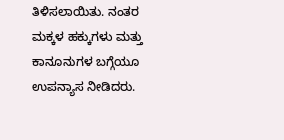ತಿಳಿಸಲಾಯಿತು. ನಂತರ ಮಕ್ಕಳ ಹಕ್ಕುಗಳು ಮತ್ತು ಕಾನೂನುಗಳ ಬಗ್ಗೆಯೂ ಉಪನ್ಯಾಸ ನೀಡಿದರು.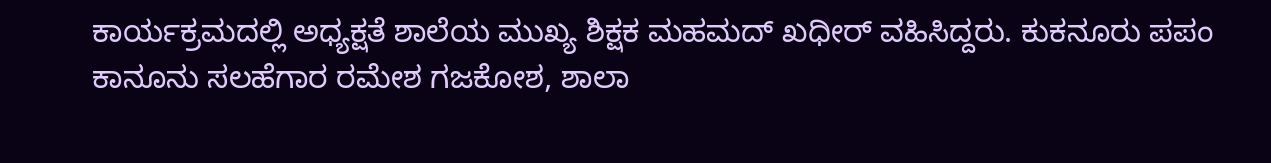ಕಾರ್ಯಕ್ರಮದಲ್ಲಿ ಅಧ್ಯಕ್ಷತೆ ಶಾಲೆಯ ಮುಖ್ಯ ಶಿಕ್ಷಕ ಮಹಮದ್ ಖಧೀರ್ ವಹಿಸಿದ್ದರು. ಕುಕನೂರು ಪಪಂ ಕಾನೂನು ಸಲಹೆಗಾರ ರಮೇಶ ಗಜಕೋಶ, ಶಾಲಾ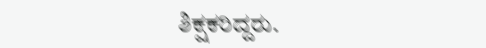ಶಿಕ್ಷಕರಿದ್ದರು.